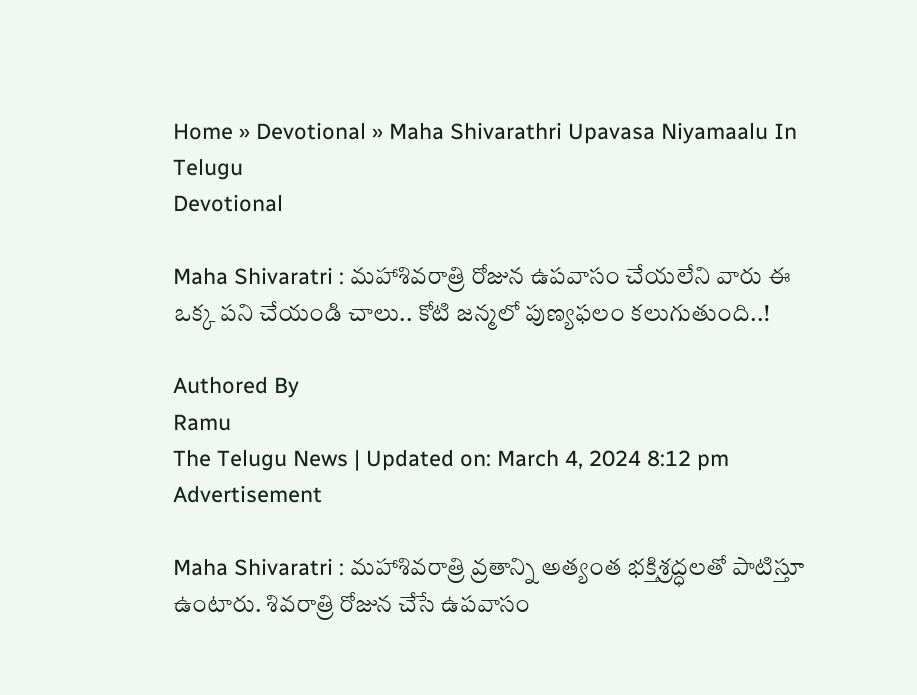Home » Devotional » Maha Shivarathri Upavasa Niyamaalu In Telugu
Devotional

Maha Shivaratri : మహాశివరాత్రి రోజున ఉపవాసం చేయలేని వారు ఈ ఒక్క పని చేయండి చాలు.. కోటి జన్మలో పుణ్యఫలం కలుగుతుంది..!

Authored By
Ramu
The Telugu News | Updated on: March 4, 2024 8:12 pm
Advertisement

Maha Shivaratri : మహాశివరాత్రి వ్రతాన్ని అత్యంత భక్తిశ్రద్ధలతో పాటిస్తూ ఉంటారు. శివరాత్రి రోజున చేసే ఉపవాసం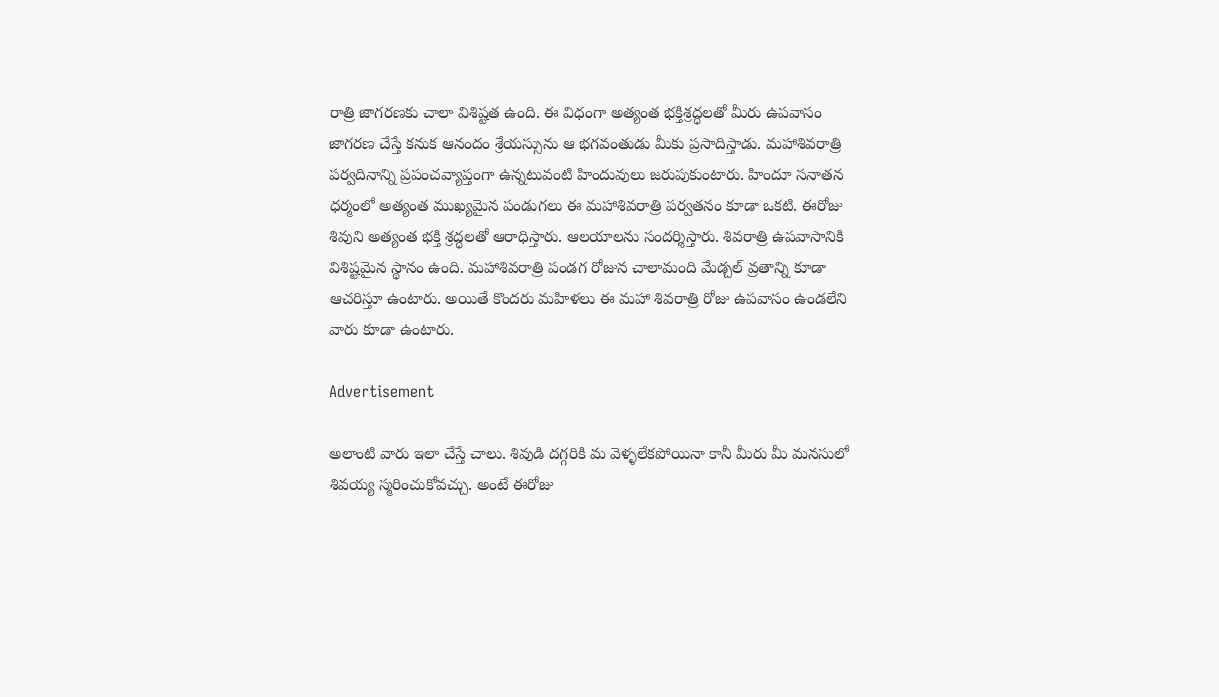రాత్రి జాగరణకు చాలా విశిష్టత ఉంది. ఈ విధంగా అత్యంత భక్తిశ్రద్ధలతో మీరు ఉపవాసం జాగరణ చేస్తే కనుక ఆనందం శ్రేయస్సును ఆ భగవంతుడు మీకు ప్రసాదిస్తాడు. మహాశివరాత్రి పర్వదినాన్ని ప్రపంచవ్యాప్తంగా ఉన్నటువంటి హిందువులు జరుపుకుంటారు. హిందూ సనాతన ధర్మంలో అత్యంత ముఖ్యమైన పండుగలు ఈ మహాశివరాత్రి పర్వతనం కూడా ఒకటి. ఈరోజు శివుని అత్యంత భక్తి శ్రద్ధలతో ఆరాధిస్తారు. ఆలయాలను సందర్శిస్తారు. శివరాత్రి ఉపవాసానికి విశిష్టమైన స్థానం ఉంది. మహాశివరాత్రి పండగ రోజున చాలామంది మేడ్చల్ వ్రతాన్ని కూడా ఆచరిస్తూ ఉంటారు. అయితే కొందరు మహిళలు ఈ మహా శివరాత్రి రోజు ఉపవాసం ఉండలేని వారు కూడా ఉంటారు.

Advertisement

అలాంటి వారు ఇలా చేస్తే చాలు. శివుడి దగ్గరికి మ వెళ్ళలేకపోయినా కానీ మీరు మీ మనసులో శివయ్య స్మరించుకోవచ్చు. అంటే ఈరోజు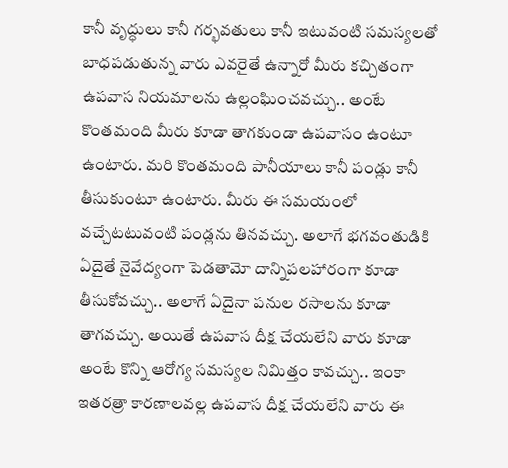కానీ వృద్ధులు కానీ గర్భవతులు కానీ ఇటువంటి సమస్యలతో బాధపడుతున్న వారు ఎవరైతే ఉన్నారో మీరు కచ్చితంగా ఉపవాస నియమాలను ఉల్లంఘించవచ్చు.. అంటే కొంతమంది మీరు కూడా తాగకుండా ఉపవాసం ఉంటూ ఉంటారు. మరి కొంతమంది పానీయాలు కానీ పండ్లు కానీ తీసుకుంటూ ఉంటారు. మీరు ఈ సమయంలో వచ్చేటటువంటి పండ్లను తినవచ్చు. అలాగే భగవంతుడికి ఏదైతే నైవేద్యంగా పెడతామో దాన్నిపలహారంగా కూడా తీసుకోవచ్చు.. అలాగే ఏదైనా పనుల రసాలను కూడా తాగవచ్చు. అయితే ఉపవాస దీక్ష చేయలేని వారు కూడా అంటే కొన్ని ఆరోగ్య సమస్యల నిమిత్తం కావచ్చు.. ఇంకా ఇతరత్రా కారణాలవల్ల ఉపవాస దీక్ష చేయలేని వారు ఈ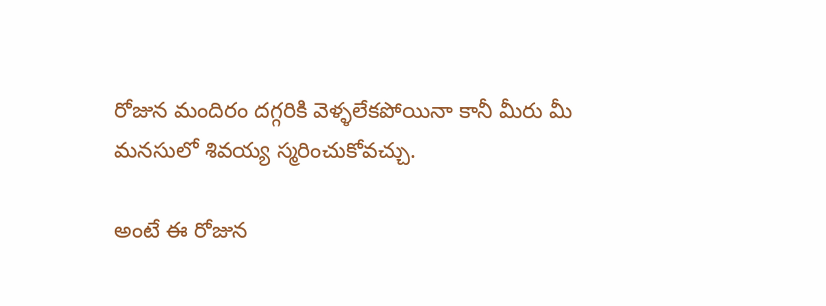రోజున మందిరం దగ్గరికి వెళ్ళలేకపోయినా కానీ మీరు మీ మనసులో శివయ్య స్మరించుకోవచ్చు.

అంటే ఈ రోజున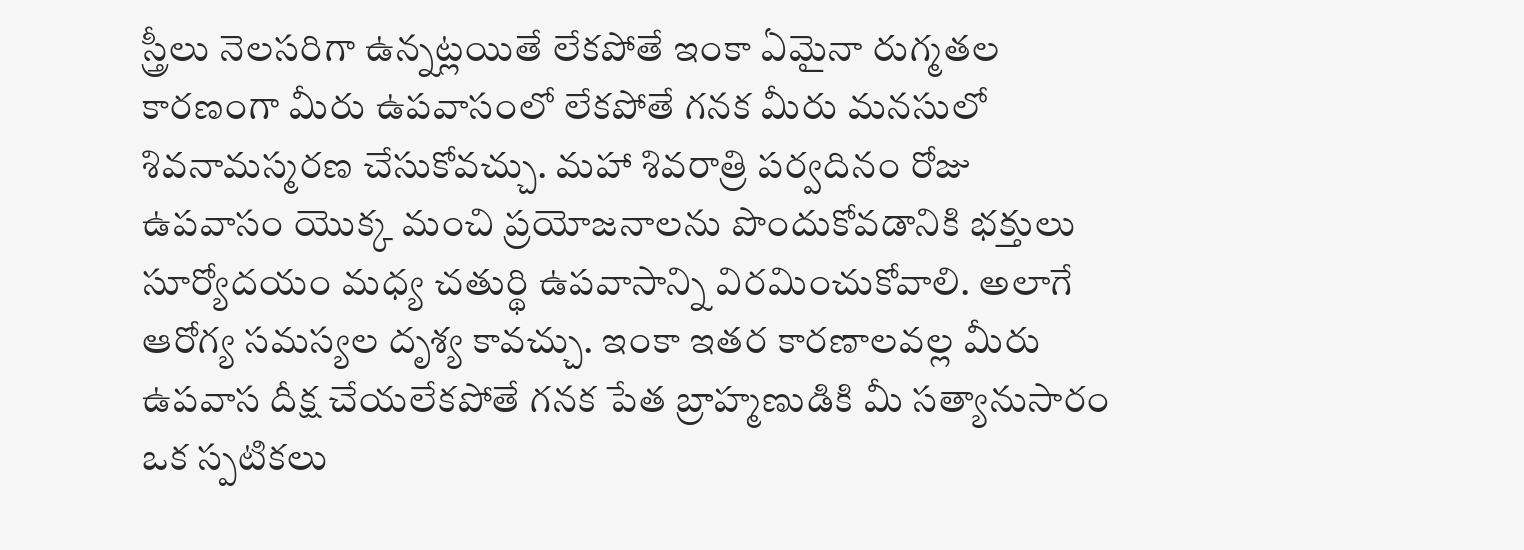స్త్రీలు నెలసరిగా ఉన్నట్లయితే లేకపోతే ఇంకా ఏమైనా రుగ్మతల కారణంగా మీరు ఉపవాసంలో లేకపోతే గనక మీరు మనసులో శివనామస్మరణ చేసుకోవచ్చు. మహా శివరాత్రి పర్వదినం రోజు ఉపవాసం యొక్క మంచి ప్రయోజనాలను పొందుకోవడానికి భక్తులు సూర్యోదయం మధ్య చతుర్థి ఉపవాసాన్ని విరమించుకోవాలి. అలాగే ఆరోగ్య సమస్యల దృశ్య కావచ్చు. ఇంకా ఇతర కారణాలవల్ల మీరు ఉపవాస దీక్ష చేయలేకపోతే గనక పేత బ్రాహ్మణుడికి మీ సత్యానుసారం ఒక స్పటికలు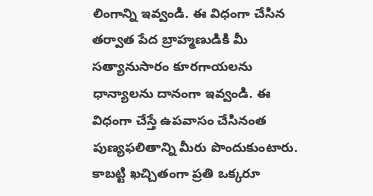లింగాన్ని ఇవ్వండి. ఈ విధంగా చేసిన తర్వాత పేద బ్రాహ్మణుడికి మీ సత్యానుసారం కూరగాయలను ధాన్యాలను దానంగా ఇవ్వండి. ఈ విధంగా చేస్తే ఉపవాసం చేసినంత పుణ్యఫలితాన్ని మీరు పొందుకుంటారు. కాబట్టి ఖచ్చితంగా ప్రతి ఒక్కరూ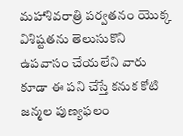మహాశివరాత్రి పర్వతనం యొక్క విశిష్టతను తెలుసుకొని ఉపవాసం చేయలేని వారు కూడా ఈ పని చేస్తే కనుక కోటి జన్మల పుణ్యఫలం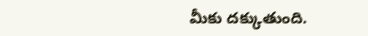మీకు దక్కుతుంది.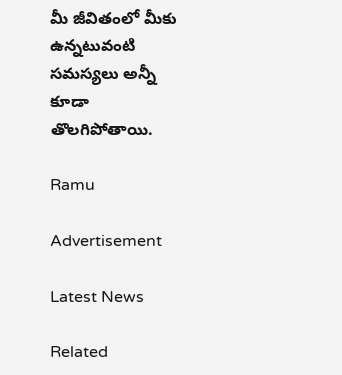మీ జీవితంలో మీకు ఉన్నటువంటి సమస్యలు అన్నీ కూడా తొలగిపోతాయి.

Ramu

Advertisement

Latest News

Related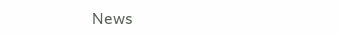News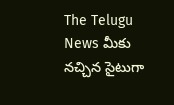The Telugu News మీకు నచ్చిన సైటుగా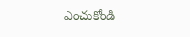ఎంచుకోండి